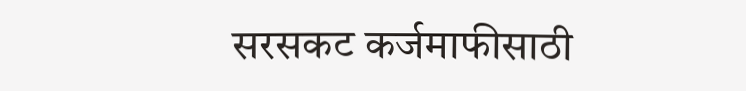सरसकट कर्जमाफीसाठी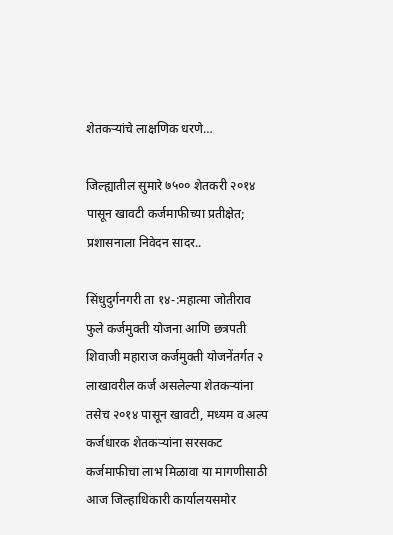शेतकऱ्यांचे लाक्षणिक धरणे…

जिल्ह्यातील सुमारे ७५०० शेतकरी २०१४ पासून खावटी कर्जमाफीच्या प्रतीक्षेत; प्रशासनाला निवेदन सादर..

सिंधुदुर्गनगरी ता १४-:महात्मा जोतीराव फुले कर्जमुक्ती योजना आणि छत्रपती शिवाजी महाराज कर्जमुक्ती योजनेंतर्गत २ लाखावरील कर्ज असलेल्या शेतकऱ्यांना तसेच २०१४ पासून खावटी, मध्यम व अल्प कर्जधारक शेतकऱ्यांना सरसकट कर्जमाफीचा लाभ मिळावा या मागणीसाठी आज जिल्हाधिकारी कार्यालयसमोर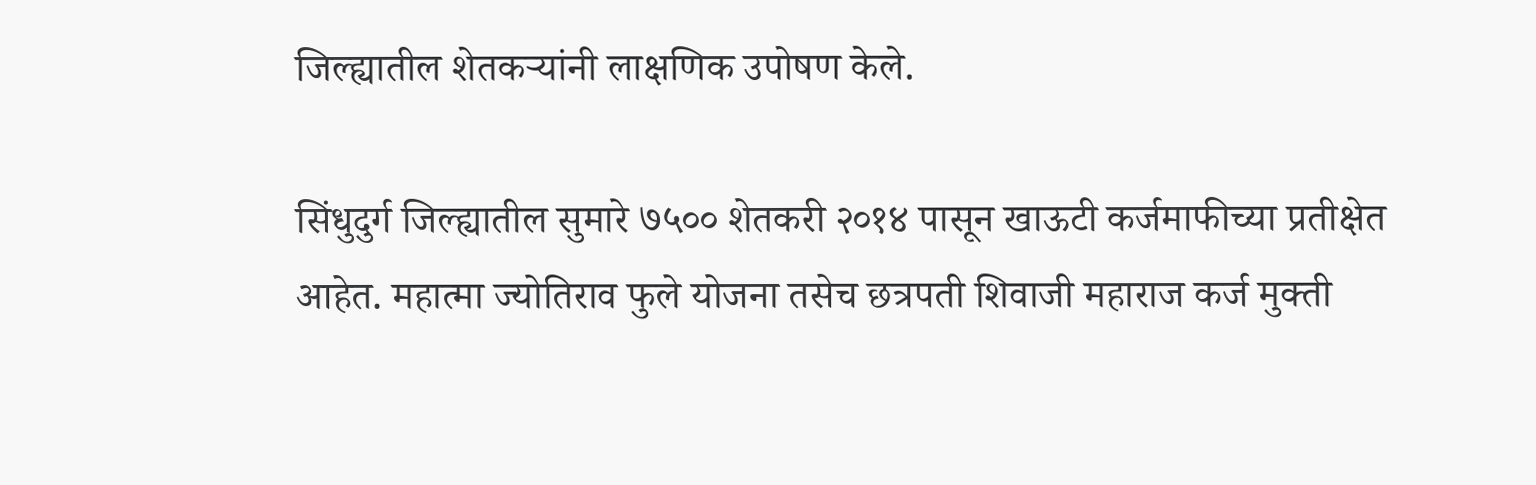जिल्ह्यातील शेतकऱ्यांनी लाक्षणिक उपोषण केले.

सिंधुदुर्ग जिल्ह्यातील सुमारे ७५०० शेतकरी २०१४ पासून खाऊटी कर्जमाफीच्या प्रतीक्षेत आहेत. महात्मा ज्योतिराव फुले योजना तसेच छत्रपती शिवाजी महाराज कर्ज मुक्ती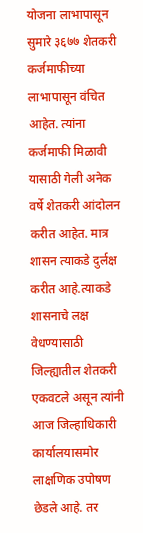योजना लाभापासून सुमारे ३६७७ शेतकरी कर्जमाफीच्या लाभापासून वंचित आहेत. त्यांना कर्जमाफी मिळावी यासाठी गेली अनेक वर्षे शेतकरी आंदोलन करीत आहेत. मात्र शासन त्याकडे दुर्लक्ष करीत आहे.त्याकडे शासनाचे लक्ष वेधण्यासाठी जिल्ह्यातील शेतकरी एकवटले असून त्यांनी आज जिल्हाधिकारी कार्यालयासमोर लाक्षणिक उपोषण छेडले आहे. तर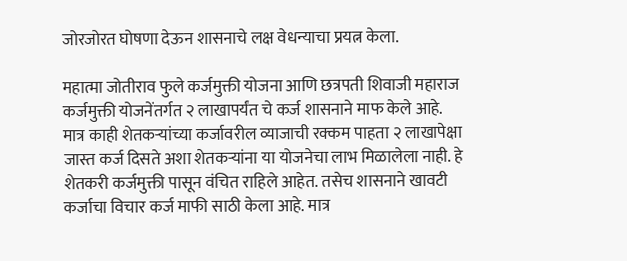जोरजोरत घोषणा देऊन शासनाचे लक्ष वेधन्याचा प्रयत्न केला.

महात्मा जोतीराव फुले कर्जमुक्ती योजना आणि छत्रपती शिवाजी महाराज कर्जमुक्ती योजनेंतर्गत २ लाखापर्यंत चे कर्ज शासनाने माफ केले आहे. मात्र काही शेतकऱ्यांच्या कर्जावरील व्याजाची रक्कम पाहता २ लाखापेक्षा जास्त कर्ज दिसते अशा शेतकऱ्यांना या योजनेचा लाभ मिळालेला नाही. हे शेतकरी कर्जमुक्ती पासून वंचित राहिले आहेत. तसेच शासनाने खावटी कर्जाचा विचार कर्ज माफी साठी केला आहे. मात्र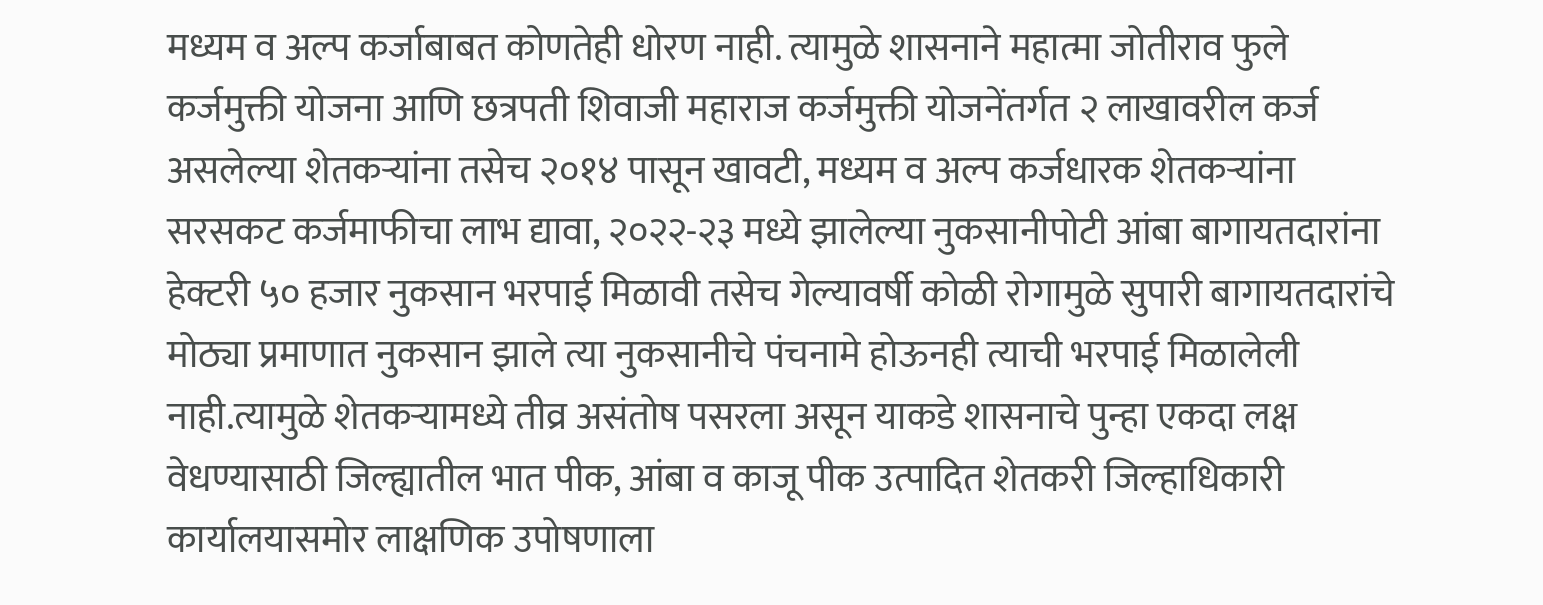मध्यम व अल्प कर्जाबाबत कोणतेही धोरण नाही. त्यामुळे शासनाने महात्मा जोतीराव फुले कर्जमुक्ती योजना आणि छत्रपती शिवाजी महाराज कर्जमुक्ती योजनेंतर्गत २ लाखावरील कर्ज असलेल्या शेतकऱ्यांना तसेच २०१४ पासून खावटी, मध्यम व अल्प कर्जधारक शेतकऱ्यांना सरसकट कर्जमाफीचा लाभ द्यावा, २०२२-२३ मध्ये झालेल्या नुकसानीपोटी आंबा बागायतदारांना हेक्टरी ५० हजार नुकसान भरपाई मिळावी तसेच गेल्यावर्षी कोळी रोगामुळे सुपारी बागायतदारांचे मोठ्या प्रमाणात नुकसान झाले त्या नुकसानीचे पंचनामे होऊनही त्याची भरपाई मिळालेली नाही.त्यामुळे शेतकऱ्यामध्ये तीव्र असंतोष पसरला असून याकडे शासनाचे पुन्हा एकदा लक्ष वेधण्यासाठी जिल्ह्यातील भात पीक, आंबा व काजू पीक उत्पादित शेतकरी जिल्हाधिकारी कार्यालयासमोर लाक्षणिक उपोषणाला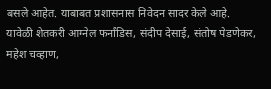बसले आहेत. याबाबत प्रशासनास निवेदन सादर केले आहे.
यावेळी शेतकरी आग्नेल फर्नांडिस, संदीप देसाई, संतोष पेडणेकर, महेश चव्हाण,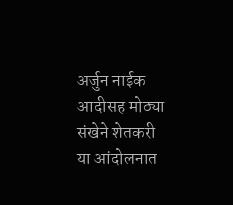अर्जुन नाईक आदीसह मोठ्या संखेने शेतकरी या आंदोलनात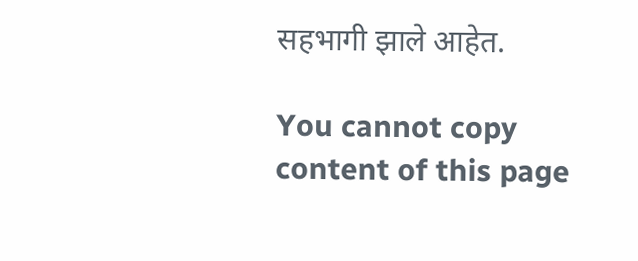सहभागी झाले आहेत.

You cannot copy content of this page